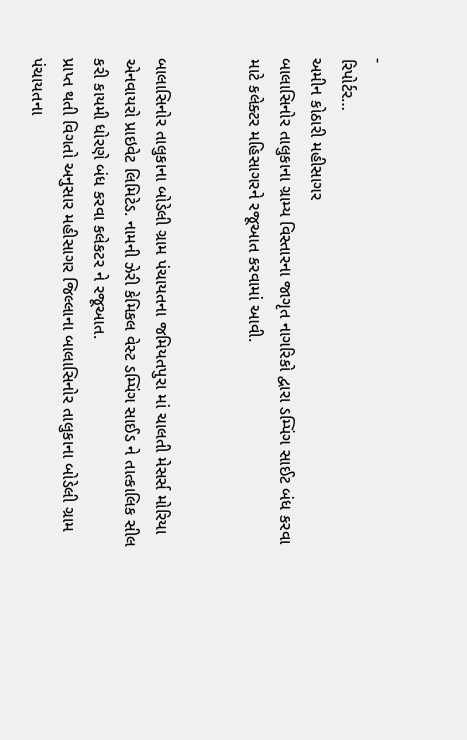-
રિપોર્ટર…
અમીન કોઠારી મહીસાગર
બાલાસિનોર તાલુકાના ગ્રામ્ય વિસ્તારના જાગૃત નાગરિકો દ્વારા ડમ્પિંગ સાઈટ બંધ કરવા માટે કલેક્ટર મહિસાગરને રજૂઆત કરવામાં આવી.


બાલાસિનોર તાલુકાના બોડેલી ગ્રામ પંચાયતના જમિયતપુરા માં ચાલતી મેસર્સ મોરિયા એનવાયરો પ્રાઇવેટ લિમિટેડ. નામની ઝેરી કેમિકલ વેસ્ટ ડમ્પિંગ સાઈડ ને તાત્કાલિક સીલ કરી કાયમી ધોરણે બંધ કરવા કલેકટર ને રજૂઆત.
પ્રાપ્ત થતી વિગતો અનુસાર મહીસાગર જિલ્લાના બાલાસિનોર તાલુકાના બોડેલી ગ્રામ પંચાયતના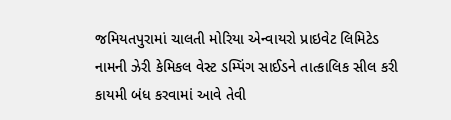જમિયતપુરામાં ચાલતી મોરિયા એન્વાયરો પ્રાઇવેટ લિમિટેડ નામની ઝેરી કેમિકલ વેસ્ટ ડમ્પિંગ સાઈડને તાત્કાલિક સીલ કરી કાયમી બંધ કરવામાં આવે તેવી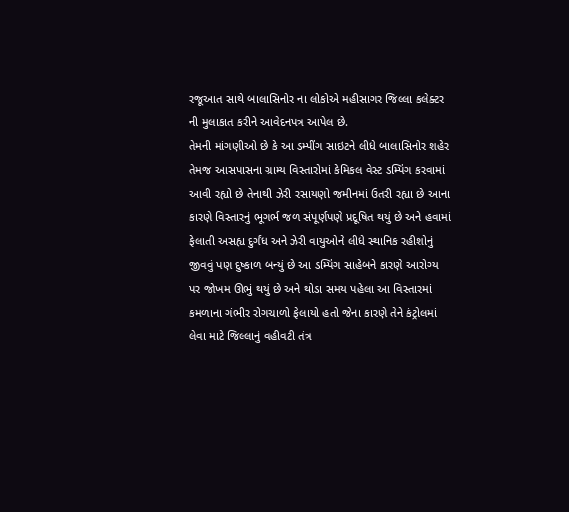રજૂઆત સાથે બાલાસિનોર ના લોકોએ મહીસાગર જિલ્લા કલેક્ટર ની મુલાકાત કરીને આવેદનપત્ર આપેલ છે.
તેમની માંગણીઓ છે કે આ ડમ્પીંગ સાઇટને લીધે બાલાસિનોર શહેર તેમજ આસપાસના ગ્રામ્ય વિસ્તારોમાં કેમિકલ વેસ્ટ ડમ્પિંગ કરવામાં આવી રહ્યો છે તેનાથી ઝેરી રસાયણો જમીનમાં ઉતરી રહ્યા છે આના કારણે વિસ્તારનું ભૂગર્ભ જળ સંપૂર્ણપણે પ્રદૂષિત થયું છે અને હવામાં ફેલાતી અસહ્ય દુર્ગંધ અને ઝેરી વાયુઓને લીધે સ્થાનિક રહીશોનું જીવવું પણ દુષ્કાળ બન્યું છે આ ડમ્પિંગ સાહેબને કારણે આરોગ્ય પર જોખમ ઊભું થયું છે અને થોડા સમય પહેલા આ વિસ્તારમાં કમળાના ગંભીર રોગચાળો ફેલાયો હતો જેના કારણે તેને કંટ્રોલમાં લેવા માટે જિલ્લાનું વહીવટી તંત્ર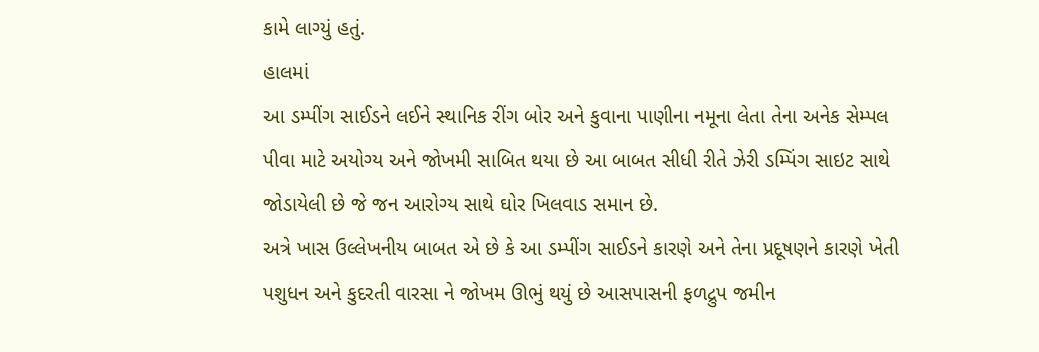કામે લાગ્યું હતું.
હાલમાં
આ ડમ્પીંગ સાઈડને લઈને સ્થાનિક રીંગ બોર અને કુવાના પાણીના નમૂના લેતા તેના અનેક સેમ્પલ પીવા માટે અયોગ્ય અને જોખમી સાબિત થયા છે આ બાબત સીધી રીતે ઝેરી ડમ્પિંગ સાઇટ સાથે જોડાયેલી છે જે જન આરોગ્ય સાથે ઘોર ખિલવાડ સમાન છે.
અત્રે ખાસ ઉલ્લેખનીય બાબત એ છે કે આ ડમ્પીંગ સાઈડને કારણે અને તેના પ્રદૂષણને કારણે ખેતી પશુધન અને કુદરતી વારસા ને જોખમ ઊભું થયું છે આસપાસની ફળદ્રુપ જમીન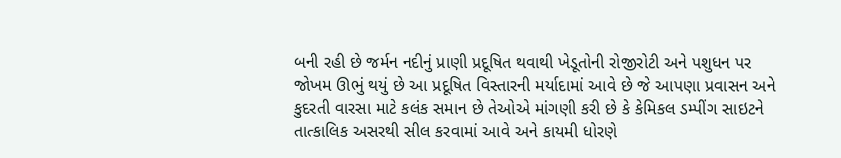બની રહી છે જર્મન નદીનું પ્રાણી પ્રદૂષિત થવાથી ખેડૂતોની રોજીરોટી અને પશુધન પર જોખમ ઊભું થયું છે આ પ્રદૂષિત વિસ્તારની મર્યાદામાં આવે છે જે આપણા પ્રવાસન અને કુદરતી વારસા માટે કલંક સમાન છે તેઓએ માંગણી કરી છે કે કેમિકલ ડમ્પીંગ સાઇટને તાત્કાલિક અસરથી સીલ કરવામાં આવે અને કાયમી ધોરણે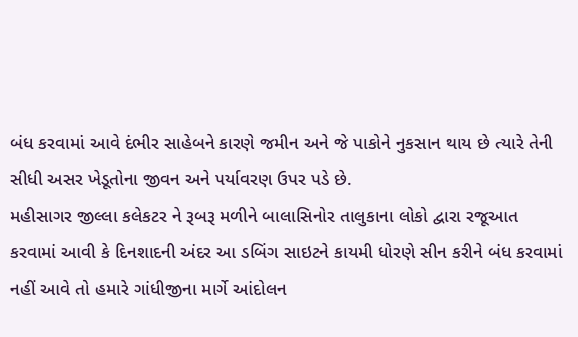બંધ કરવામાં આવે દંભીર સાહેબને કારણે જમીન અને જે પાકોને નુકસાન થાય છે ત્યારે તેની સીધી અસર ખેડૂતોના જીવન અને પર્યાવરણ ઉપર પડે છે.
મહીસાગર જીલ્લા કલેકટર ને રૂબરૂ મળીને બાલાસિનોર તાલુકાના લોકો દ્વારા રજૂઆત કરવામાં આવી કે દિનશાદની અંદર આ ડબિંગ સાઇટને કાયમી ધોરણે સીન કરીને બંધ કરવામાં નહીં આવે તો હમારે ગાંધીજીના માર્ગે આંદોલન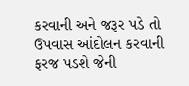કરવાની અને જરૂર પડે તો ઉપવાસ આંદોલન કરવાની ફરજ પડશે જેની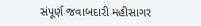સંપૂર્ણ જવાબદારી મહીસાગર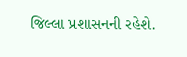જિલ્લા પ્રશાસનની રહેશે.